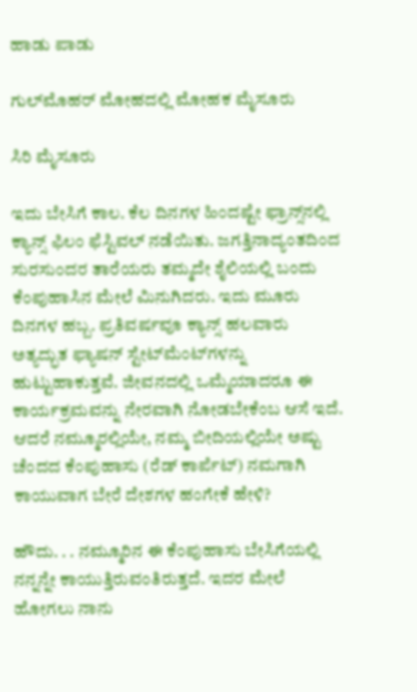ಹಾಡು ಪಾಡು

ಗುಲ್‌ಮೊಹರ್‌ ಮೋಹದಲ್ಲಿ ಮೋಹಕ ಮೈಸೂರು

ಸಿರಿ ಮೈಸೂರು

ಇದು ಬೇಸಿಗೆ ಕಾಲ. ಕೆಲ ದಿನಗಳ ಹಿಂದಷ್ಟೇ ಫ್ರಾನ್ಸ್‌ನಲ್ಲಿ ಕ್ಯಾನ್ಸ್ ಫಿಲಂ ಫೆಸ್ಟಿವಲ್ ನಡೆಯಿತು. ಜಗತ್ತಿನಾದ್ಯಂತದಿಂದ ಸುರಸುಂದರ ತಾರೆಯರು ತಮ್ಮದೇ ಶೈಲಿಯಲ್ಲಿ ಬಂದು ಕೆಂಪುಹಾಸಿನ ಮೇಲೆ ಮಿನುಗಿದರು. ಇದು ಮೂರು ದಿನಗಳ ಹಬ್ಬ. ಪ್ರತಿವರ್ಷವೂ ಕ್ಯಾನ್ಸ್ ಹಲವಾರು ಅತ್ಯದ್ಭುತ ಫ್ಯಾಷನ್ ಸ್ಟೇಟ್‌ಮೆಂಟ್‌ಗಳನ್ನು ಹುಟ್ಟುಹಾಕುತ್ತವೆ. ಜೀವನದಲ್ಲಿ ಒಮ್ಮೆಯಾದರೂ ಈ ಕಾರ್ಯಕ್ರಮವನ್ನು ನೇರವಾಗಿ ನೋಡಬೇಕೆಂಬ ಆಸೆ ಇದೆ. ಆದರೆ ನಮ್ಮೂರಲ್ಲಿಯೇ, ನಮ್ಮ ಬೀದಿಯಲ್ಲಿಯೇ ಅಷ್ಟು ಚೆಂದದ ಕೆಂಪುಹಾಸು (ರೆಡ್ ಕಾರ್ಪೆಟ್) ನಮಗಾಗಿ ಕಾಯುವಾಗ ಬೇರೆ ದೇಶಗಳ ಹಂಗೇಕೆ ಹೇಳಿ?

ಹೌದು. . . ನಮ್ಮೂರಿನ ಈ ಕೆಂಪುಹಾಸು ಬೇಸಿಗೆಯಲ್ಲಿ ನನ್ನನ್ನೇ ಕಾಯುತ್ತಿರುವಂತಿರುತ್ತದೆ. ಇದರ ಮೇಲೆ ಹೋಗಲು ನಾನು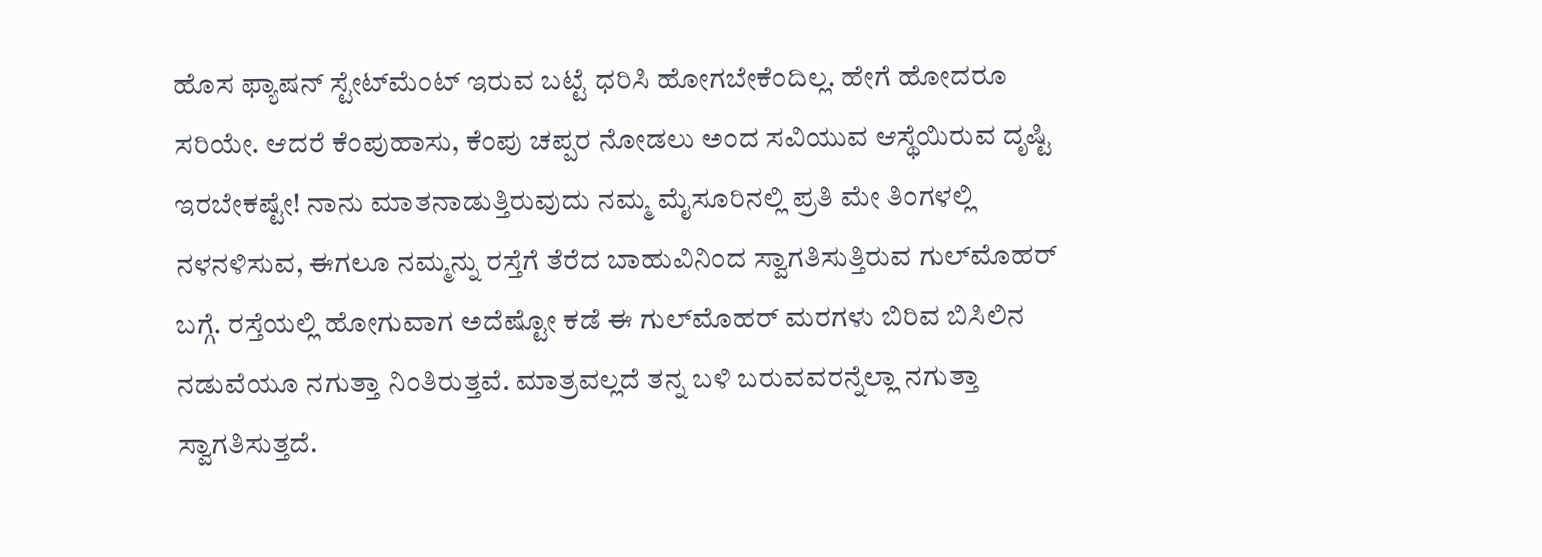ಹೊಸ ಫ್ಯಾಷನ್ ಸ್ಟೇಟ್‌ಮೆಂಟ್ ಇರುವ ಬಟ್ಟೆ ಧರಿಸಿ ಹೋಗಬೇಕೆಂದಿಲ್ಲ. ಹೇಗೆ ಹೋದರೂ ಸರಿಯೇ. ಆದರೆ ಕೆಂಪುಹಾಸು, ಕೆಂಪು ಚಪ್ಪರ ನೋಡಲು ಅಂದ ಸವಿಯುವ ಆಸ್ಥೆಯಿರುವ ದೃಷ್ಟಿ ಇರಬೇಕಷ್ಟೇ! ನಾನು ಮಾತನಾಡುತ್ತಿರುವುದು ನಮ್ಮ ಮೈಸೂರಿನಲ್ಲಿ ಪ್ರತಿ ಮೇ ತಿಂಗಳಲ್ಲಿ ನಳನಳಿಸುವ, ಈಗಲೂ ನಮ್ಮನ್ನು ರಸ್ತೆಗೆ ತೆರೆದ ಬಾಹುವಿನಿಂದ ಸ್ವಾಗತಿಸುತ್ತಿರುವ ಗುಲ್‌ಮೊಹರ್ ಬಗ್ಗೆ. ರಸ್ತೆಯಲ್ಲಿ ಹೋಗುವಾಗ ಅದೆಷ್ಟೋ ಕಡೆ ಈ ಗುಲ್‌ಮೊಹರ್ ಮರಗಳು ಬಿರಿವ ಬಿಸಿಲಿನ ನಡುವೆಯೂ ನಗುತ್ತಾ ನಿಂತಿರುತ್ತವೆ. ಮಾತ್ರವಲ್ಲದೆ ತನ್ನ ಬಳಿ ಬರುವವರನ್ನೆಲ್ಲಾ ನಗುತ್ತಾ ಸ್ವಾಗತಿಸುತ್ತದೆ.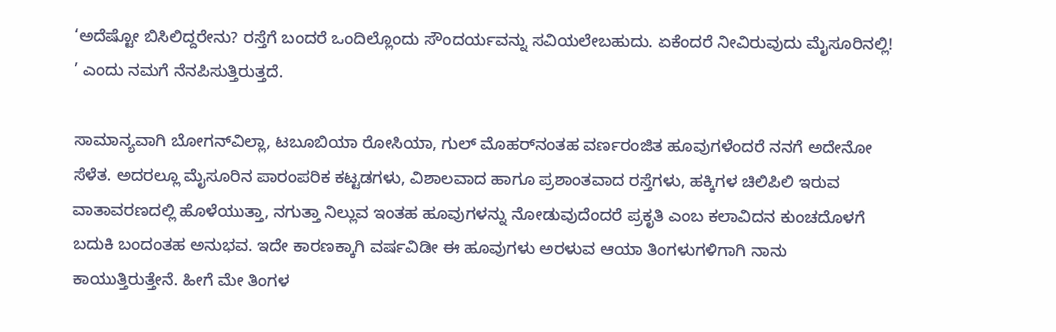‘ಅದೆಷ್ಟೋ ಬಿಸಿಲಿದ್ದರೇನು? ರಸ್ತೆಗೆ ಬಂದರೆ ಒಂದಿಲ್ಲೊಂದು ಸೌಂದರ್ಯವನ್ನು ಸವಿಯಲೇಬಹುದು. ಏಕೆಂದರೆ ನೀವಿರುವುದು ಮೈಸೂರಿನಲ್ಲಿ! ’ ಎಂದು ನಮಗೆ ನೆನಪಿಸುತ್ತಿರುತ್ತದೆ.

ಸಾಮಾನ್ಯವಾಗಿ ಬೋಗನ್‌ವಿಲ್ಲಾ, ಟಬೂಬಿಯಾ ರೋಸಿಯಾ, ಗುಲ್ ಮೊಹರ್‌ನಂತಹ ವರ್ಣರಂಜಿತ ಹೂವುಗಳೆಂದರೆ ನನಗೆ ಅದೇನೋ ಸೆಳೆತ. ಅದರಲ್ಲೂ ಮೈಸೂರಿನ ಪಾರಂಪರಿಕ ಕಟ್ಟಡಗಳು, ವಿಶಾಲವಾದ ಹಾಗೂ ಪ್ರಶಾಂತವಾದ ರಸ್ತೆಗಳು, ಹಕ್ಕಿಗಳ ಚಿಲಿಪಿಲಿ ಇರುವ ವಾತಾವರಣದಲ್ಲಿ ಹೊಳೆಯುತ್ತಾ, ನಗುತ್ತಾ ನಿಲ್ಲುವ ಇಂತಹ ಹೂವುಗಳನ್ನು ನೋಡುವುದೆಂದರೆ ಪ್ರಕೃತಿ ಎಂಬ ಕಲಾವಿದನ ಕುಂಚದೊಳಗೆ ಬದುಕಿ ಬಂದಂತಹ ಅನುಭವ. ಇದೇ ಕಾರಣಕ್ಕಾಗಿ ವರ್ಷವಿಡೀ ಈ ಹೂವುಗಳು ಅರಳುವ ಆಯಾ ತಿಂಗಳುಗಳಿಗಾಗಿ ನಾನು ಕಾಯುತ್ತಿರುತ್ತೇನೆ. ಹೀಗೆ ಮೇ ತಿಂಗಳ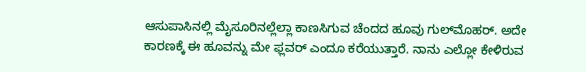ಆಸುಪಾಸಿನಲ್ಲಿ ಮೈಸೂರಿನಲ್ಲೆಲ್ಲಾ ಕಾಣಸಿಗುವ ಚೆಂದದ ಹೂವು ಗುಲ್‌ಮೊಹರ್. ಅದೇ ಕಾರಣಕ್ಕೆ ಈ ಹೂವನ್ನು ಮೇ ಫ್ಲವರ್ ಎಂದೂ ಕರೆಯುತ್ತಾರೆ. ನಾನು ಎಲ್ಲೋ ಕೇಳಿರುವ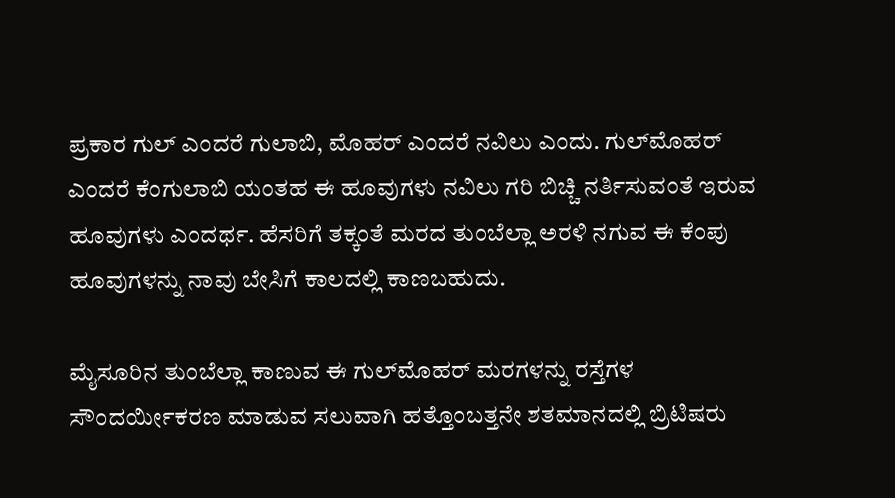ಪ್ರಕಾರ ಗುಲ್ ಎಂದರೆ ಗುಲಾಬಿ, ಮೊಹರ್ ಎಂದರೆ ನವಿಲು ಎಂದು. ಗುಲ್‌ಮೊಹರ್ ಎಂದರೆ ಕೆಂಗುಲಾಬಿ ಯಂತಹ ಈ ಹೂವುಗಳು ನವಿಲು ಗರಿ ಬಿಚ್ಚಿ ನರ್ತಿಸುವಂತೆ ಇರುವ ಹೂವುಗಳು ಎಂದರ್ಥ. ಹೆಸರಿಗೆ ತಕ್ಕಂತೆ ಮರದ ತುಂಬೆಲ್ಲಾ ಅರಳಿ ನಗುವ ಈ ಕೆಂಪು ಹೂವುಗಳನ್ನು ನಾವು ಬೇಸಿಗೆ ಕಾಲದಲ್ಲಿ ಕಾಣಬಹುದು.

ಮೈಸೂರಿನ ತುಂಬೆಲ್ಲಾ ಕಾಣುವ ಈ ಗುಲ್‌ಮೊಹರ್ ಮರಗಳನ್ನು ರಸ್ತೆಗಳ ಸೌಂದರ್ಯೀಕರಣ ಮಾಡುವ ಸಲುವಾಗಿ ಹತ್ತೊಂಬತ್ತನೇ ಶತಮಾನದಲ್ಲಿ ಬ್ರಿಟಿಷರು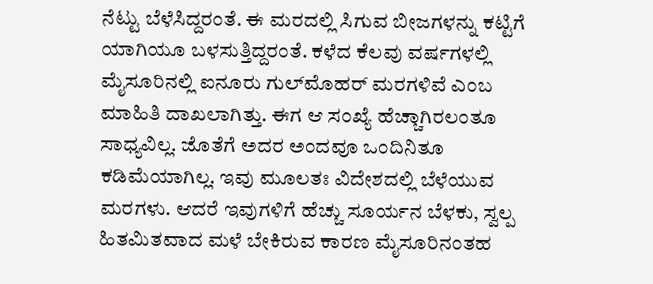ನೆಟ್ಟು ಬೆಳೆಸಿದ್ದರಂತೆ. ಈ ಮರದಲ್ಲಿ ಸಿಗುವ ಬೀಜಗಳನ್ನು ಕಟ್ಟಿಗೆ ಯಾಗಿಯೂ ಬಳಸುತ್ತಿದ್ದರಂತೆ. ಕಳೆದ ಕೆಲವು ವರ್ಷಗಳಲ್ಲಿ ಮೈಸೂರಿನಲ್ಲಿ ಐನೂರು ಗುಲ್‌ಮೊಹರ್ ಮರಗಳಿವೆ ಎಂಬ ಮಾಹಿತಿ ದಾಖಲಾಗಿತ್ತು. ಈಗ ಆ ಸಂಖ್ಯೆ ಹೆಚ್ಚಾಗಿರಲಂತೂ ಸಾಧ್ಯವಿಲ್ಲ. ಜೊತೆಗೆ ಅದರ ಅಂದವೂ ಒಂದಿನಿತೂ ಕಡಿಮೆಯಾಗಿಲ್ಲ. ಇವು ಮೂಲತಃ ವಿದೇಶದಲ್ಲಿ ಬೆಳೆಯುವ ಮರಗಳು. ಆದರೆ ಇವುಗಳಿಗೆ ಹೆಚ್ಚು ಸೂರ್ಯನ ಬೆಳಕು, ಸ್ವಲ್ಪ ಹಿತಮಿತವಾದ ಮಳೆ ಬೇಕಿರುವ ಕಾರಣ ಮೈಸೂರಿನಂತಹ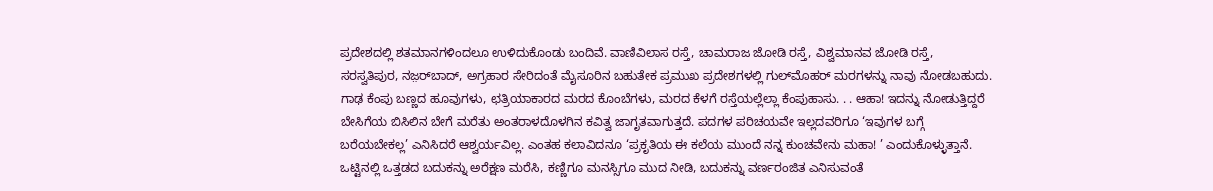ಪ್ರದೇಶದಲ್ಲಿ ಶತಮಾನಗಳಿಂದಲೂ ಉಳಿದುಕೊಂಡು ಬಂದಿವೆ. ವಾಣಿವಿಲಾಸ ರಸ್ತೆ, ಚಾಮರಾಜ ಜೋಡಿ ರಸ್ತೆ, ವಿಶ್ವಮಾನವ ಜೋಡಿ ರಸ್ತೆ, ಸರಸ್ವತಿಪುರ, ನಜ಼ರ್‌ಬಾದ್, ಅಗ್ರಹಾರ ಸೇರಿದಂತೆ ಮೈಸೂರಿನ ಬಹುತೇಕ ಪ್ರಮುಖ ಪ್ರದೇಶಗಳಲ್ಲಿ ಗುಲ್‌ಮೊಹರ್ ಮರಗಳನ್ನು ನಾವು ನೋಡಬಹುದು. ಗಾಢ ಕೆಂಪು ಬಣ್ಣದ ಹೂವುಗಳು, ಛತ್ರಿಯಾಕಾರದ ಮರದ ಕೊಂಬೆಗಳು, ಮರದ ಕೆಳಗೆ ರಸ್ತೆಯಲ್ಲೆಲ್ಲಾ ಕೆಂಪುಹಾಸು. . . ಆಹಾ! ಇದನ್ನು ನೋಡುತ್ತಿದ್ದರೆ ಬೇಸಿಗೆಯ ಬಿಸಿಲಿನ ಬೇಗೆ ಮರೆತು ಅಂತರಾಳದೊಳಗಿನ ಕವಿತ್ವ ಜಾಗೃತವಾಗುತ್ತದೆ. ಪದಗಳ ಪರಿಚಯವೇ ಇಲ್ಲದವರಿಗೂ ‘ಇವುಗಳ ಬಗ್ಗೆ ಬರೆಯಬೇಕಲ್ಲ’ ಎನಿಸಿದರೆ ಆಶ್ವರ್ಯವಿಲ್ಲ. ಎಂತಹ ಕಲಾವಿದನೂ ‘ಪ್ರಕೃತಿಯ ಈ ಕಲೆಯ ಮುಂದೆ ನನ್ನ ಕುಂಚವೇನು ಮಹಾ! ’ ಎಂದುಕೊಳ್ಳುತ್ತಾನೆ. ಒಟ್ಟಿನಲ್ಲಿ ಒತ್ತಡದ ಬದುಕನ್ನು ಅರೆಕ್ಷಣ ಮರೆಸಿ, ಕಣ್ಣಿಗೂ ಮನಸ್ಸಿಗೂ ಮುದ ನೀಡಿ, ಬದುಕನ್ನು ವರ್ಣರಂಜಿತ ಎನಿಸುವಂತೆ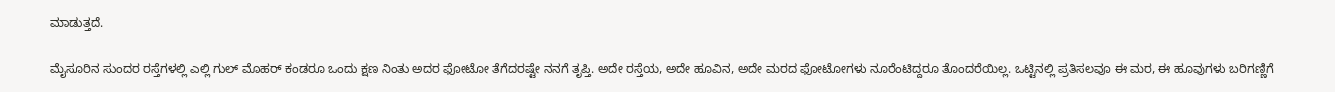ಮಾಡುತ್ತದೆ.

ಮೈಸೂರಿನ ಸುಂದರ ರಸ್ತೆಗಳಲ್ಲಿ ಎಲ್ಲಿ ಗುಲ್ ಮೊಹರ್ ಕಂಡರೂ ಒಂದು ಕ್ಷಣ ನಿಂತು ಅದರ ಫೋಟೋ ತೆಗೆದರಷ್ಟೇ ನನಗೆ ತೃಪ್ತಿ. ಅದೇ ರಸ್ತೆಯ, ಅದೇ ಹೂವಿನ, ಅದೇ ಮರದ ಫೋಟೋಗಳು ನೂರೆಂಟಿದ್ದರೂ ತೊಂದರೆಯಿಲ್ಲ. ಒಟ್ಟಿನಲ್ಲಿ ಪ್ರತಿಸಲವೂ ಈ ಮರ, ಈ ಹೂವುಗಳು ಬರಿಗಣ್ಣಿಗೆ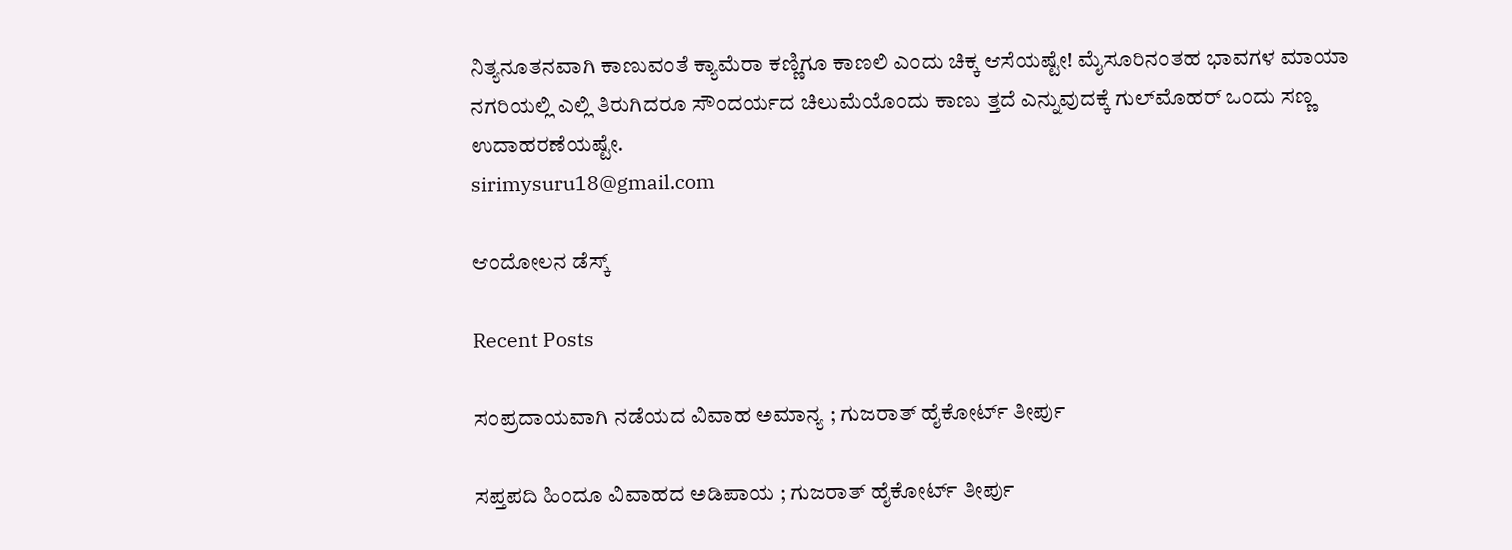ನಿತ್ಯನೂತನವಾಗಿ ಕಾಣುವಂತೆ ಕ್ಯಾಮೆರಾ ಕಣ್ಣಿಗೂ ಕಾಣಲಿ ಎಂದು ಚಿಕ್ಕ ಆಸೆಯಷ್ಟೇ! ಮೈಸೂರಿನಂತಹ ಭಾವಗಳ ಮಾಯಾ ನಗರಿಯಲ್ಲಿ ಎಲ್ಲಿ ತಿರುಗಿದರೂ ಸೌಂದರ್ಯದ ಚಿಲುಮೆಯೊಂದು ಕಾಣು ತ್ತದೆ ಎನ್ನುವುದಕ್ಕೆ ಗುಲ್‌ಮೊಹರ್ ಒಂದು ಸಣ್ಣ ಉದಾಹರಣೆಯಷ್ಟೇ.
sirimysuru18@gmail.com

ಆಂದೋಲನ ಡೆಸ್ಕ್

Recent Posts

ಸಂಪ್ರದಾಯವಾಗಿ ನಡೆಯದ ವಿವಾಹ ಅಮಾನ್ಯ ; ಗುಜರಾತ್ ಹೈಕೋರ್ಟ್ ತೀರ್ಪು

ಸಪ್ತಪದಿ ಹಿಂದೂ ವಿವಾಹದ ಅಡಿಪಾಯ ; ಗುಜರಾತ್‌ ಹೈಕೋರ್ಟ್‌ ತೀರ್ಪು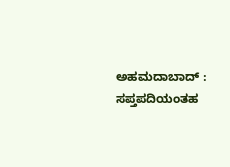ಅಹಮದಾಬಾದ್ : ಸಪ್ತಪದಿಯಂತಹ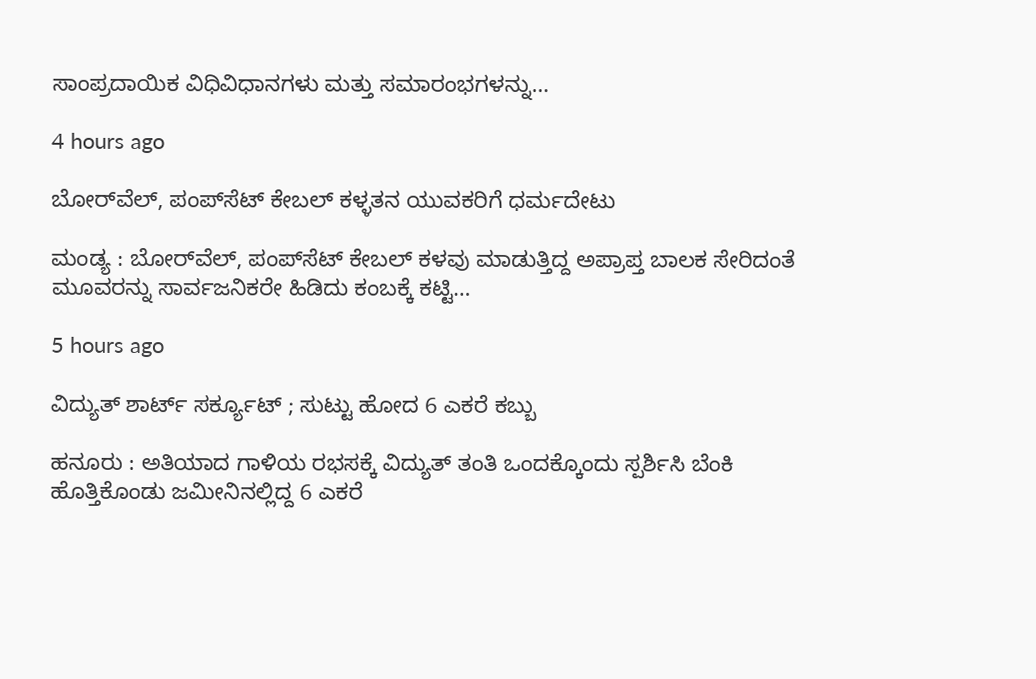ಸಾಂಪ್ರದಾಯಿಕ ವಿಧಿವಿಧಾನಗಳು ಮತ್ತು ಸಮಾರಂಭಗಳನ್ನು…

4 hours ago

ಬೋರ್‌ವೆಲ್, ಪಂಪ್‌ಸೆಟ್ ಕೇಬಲ್‌ ಕಳ್ಳತನ ಯುವಕರಿಗೆ ಧರ್ಮದೇಟು

ಮಂಡ್ಯ : ಬೋರ್‌ವೆಲ್, ಪಂಪ್‌ಸೆಟ್ ಕೇಬಲ್ ಕಳವು ಮಾಡುತ್ತಿದ್ದ ಅಪ್ರಾಪ್ತ ಬಾಲಕ ಸೇರಿದಂತೆ ಮೂವರನ್ನು ಸಾರ್ವಜನಿಕರೇ ಹಿಡಿದು ಕಂಬಕ್ಕೆ ಕಟ್ಟಿ…

5 hours ago

ವಿದ್ಯುತ್‌ ಶಾರ್ಟ್‌ ಸರ್ಕ್ಯೂಟ್‌ ; ಸುಟ್ಟು ಹೋದ 6 ಎಕರೆ ಕಬ್ಬು

ಹನೂರು : ಅತಿಯಾದ ಗಾಳಿಯ ರಭಸಕ್ಕೆ ವಿದ್ಯುತ್ ತಂತಿ ಒಂದಕ್ಕೊಂದು ಸ್ಪರ್ಶಿಸಿ ಬೆಂಕಿ ಹೊತ್ತಿಕೊಂಡು ಜಮೀನಿನಲ್ಲಿದ್ದ 6 ಎಕರೆ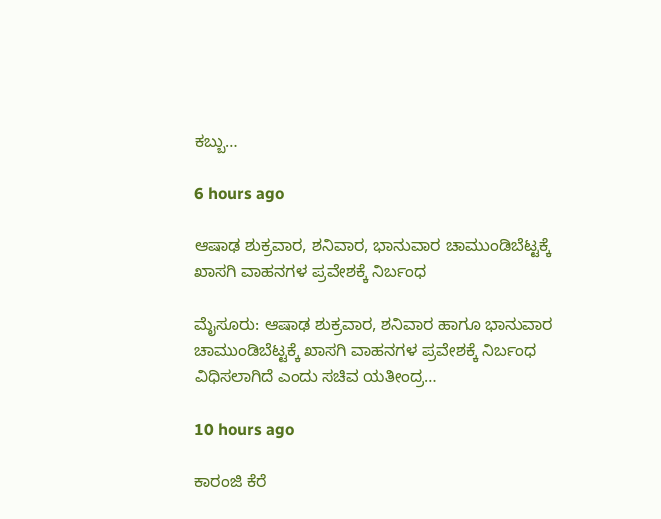ಕಬ್ಬು…

6 hours ago

ಆಷಾಢ ಶುಕ್ರವಾರ, ಶನಿವಾರ, ಭಾನುವಾರ ಚಾಮುಂಡಿಬೆಟ್ಟಕ್ಕೆ ಖಾಸಗಿ ವಾಹನಗಳ ಪ್ರವೇಶಕ್ಕೆ ನಿರ್ಬಂಧ

ಮೈಸೂರು: ಆಷಾಢ ಶುಕ್ರವಾರ, ಶನಿವಾರ ಹಾಗೂ ಭಾನುವಾರ ಚಾಮುಂಡಿಬೆಟ್ಟಕ್ಕೆ ಖಾಸಗಿ ವಾಹನಗಳ ಪ್ರವೇಶಕ್ಕೆ ನಿರ್ಬಂಧ ವಿಧಿಸಲಾಗಿದೆ ಎಂದು ಸಚಿವ ಯತೀಂದ್ರ…

10 hours ago

ಕಾರಂಜಿ ಕೆರೆ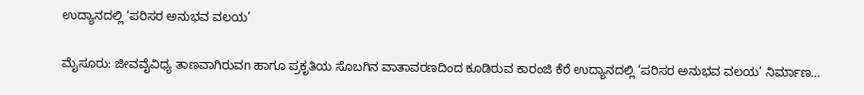ಉದ್ಯಾನದಲ್ಲಿ ‘ಪರಿಸರ ಅನುಭವ ವಲಯ’

ಮೈಸೂರು: ಜೀವವೈವಿಧ್ಯ ತಾಣವಾಗಿರುವn ಹಾಗೂ ಪ್ರಕೃತಿಯ ಸೊಬಗಿನ ವಾತಾವರಣದಿಂದ ಕೂಡಿರುವ ಕಾರಂಜಿ ಕೆರೆ ಉದ್ಯಾನದಲ್ಲಿ ‘ಪರಿಸರ ಅನುಭವ ವಲಯ’ ನಿರ್ಮಾಣ…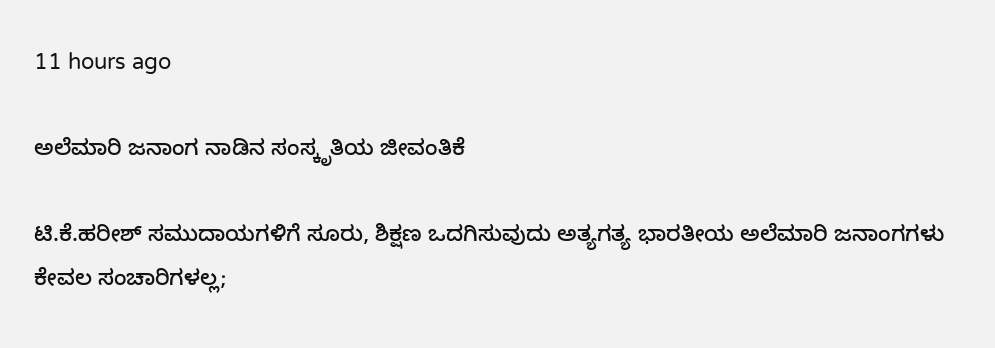11 hours ago

ಅಲೆಮಾರಿ ಜನಾಂಗ ನಾಡಿನ ಸಂಸ್ಕೃತಿಯ ಜೀವಂತಿಕೆ

ಟಿ.ಕೆ.ಹರೀಶ್ ಸಮುದಾಯಗಳಿಗೆ ಸೂರು, ಶಿಕ್ಷಣ ಒದಗಿಸುವುದು ಅತ್ಯಗತ್ಯ ಭಾರತೀಯ ಅಲೆಮಾರಿ ಜನಾಂಗಗಳು ಕೇವಲ ಸಂಚಾರಿಗಳಲ್ಲ;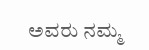ಅವರು ನಮ್ಮ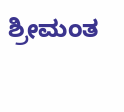ಶ್ರೀಮಂತ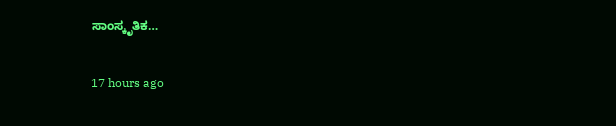ಸಾಂಸ್ಕೃತಿಕ…

17 hours ago